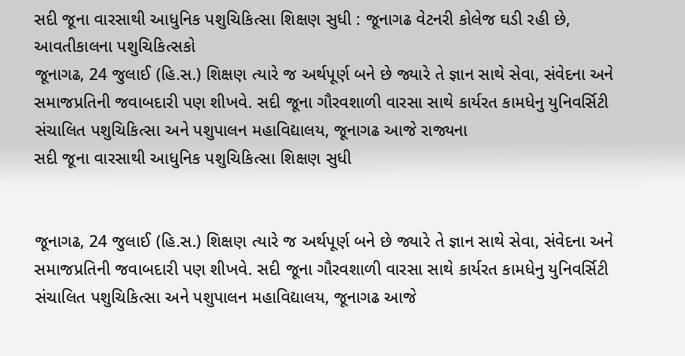સદી જૂના વારસાથી આધુનિક પશુચિકિત્સા શિક્ષણ સુધી : જૂનાગઢ વેટનરી કોલેજ ઘડી રહી છે, આવતીકાલના પશુચિકિત્સકો
જૂનાગઢ, 24 જુલાઈ (હિ.સ.) શિક્ષણ ત્યારે જ અર્થપૂર્ણ બને છે જ્યારે તે જ્ઞાન સાથે સેવા, સંવેદના અને સમાજપ્રતિની જવાબદારી પણ શીખવે. સદી જૂના ગૌરવશાળી વારસા સાથે કાર્યરત કામધેનુ યુનિવર્સિટી સંચાલિત પશુચિકિત્સા અને પશુપાલન મહાવિદ્યાલય, જૂનાગઢ આજે રાજ્યના
સદી જૂના વારસાથી આધુનિક પશુચિકિત્સા શિક્ષણ સુધી


જૂનાગઢ, 24 જુલાઈ (હિ.સ.) શિક્ષણ ત્યારે જ અર્થપૂર્ણ બને છે જ્યારે તે જ્ઞાન સાથે સેવા, સંવેદના અને સમાજપ્રતિની જવાબદારી પણ શીખવે. સદી જૂના ગૌરવશાળી વારસા સાથે કાર્યરત કામધેનુ યુનિવર્સિટી સંચાલિત પશુચિકિત્સા અને પશુપાલન મહાવિદ્યાલય, જૂનાગઢ આજે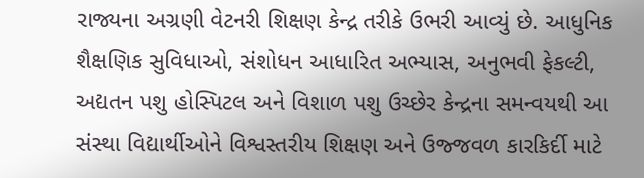રાજ્યના અગ્રણી વેટનરી શિક્ષણ કેન્દ્ર તરીકે ઉભરી આવ્યું છે. આધુનિક શૈક્ષણિક સુવિધાઓ, સંશોધન આધારિત અભ્યાસ, અનુભવી ફેકલ્ટી, અદ્યતન પશુ હોસ્પિટલ અને વિશાળ પશુ ઉચ્છેર કેન્દ્રના સમન્વયથી આ સંસ્થા વિદ્યાર્થીઓને વિશ્વસ્તરીય શિક્ષણ અને ઉજ્જવળ કારકિર્દી માટે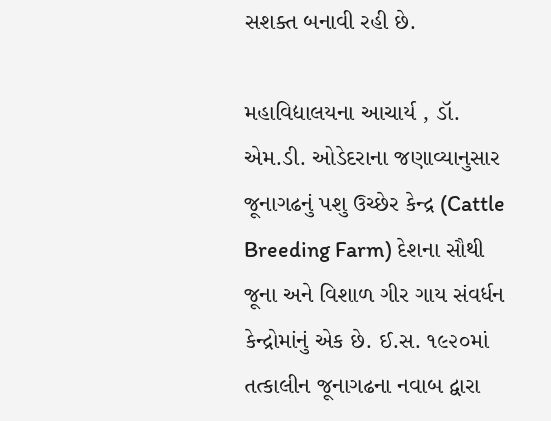સશક્ત બનાવી રહી છે.

મહાવિદ્યાલયના આચાર્ય , ડૉ. એમ.ડી. ઓડેદરાના જણાવ્યાનુસાર જૂનાગઢનું પશુ ઉચ્છેર કેન્દ્ર (Cattle Breeding Farm) દેશના સૌથી જૂના અને વિશાળ ગીર ગાય સંવર્ધન કેન્દ્રોમાંનું એક છે. ઈ.સ. ૧૯૨૦માં તત્કાલીન જૂનાગઢના નવાબ દ્વારા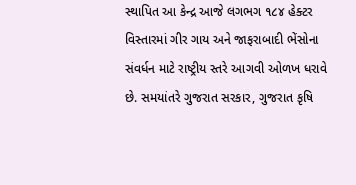સ્થાપિત આ કેન્દ્ર આજે લગભગ ૧૮૪ હેક્ટર વિસ્તારમાં ગીર ગાય અને જાફરાબાદી ભેંસોના સંવર્ધન માટે રાષ્ટ્રીય સ્તરે આગવી ઓળખ ધરાવે છે. સમયાંતરે ગુજરાત સરકાર, ગુજરાત કૃષિ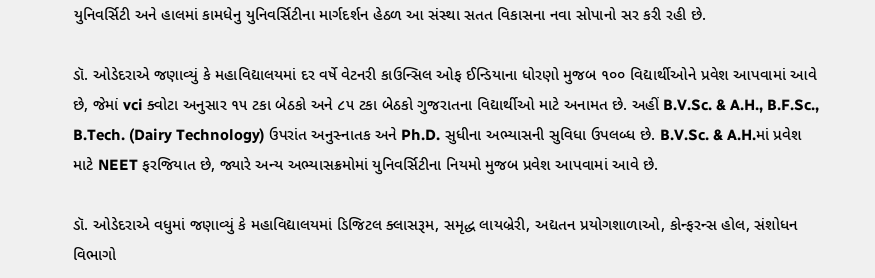યુનિવર્સિટી અને હાલમાં કામધેનુ યુનિવર્સિટીના માર્ગદર્શન હેઠળ આ સંસ્થા સતત વિકાસના નવા સોપાનો સર કરી રહી છે.

ડૉ. ઓડેદરાએ જણાવ્યું કે મહાવિદ્યાલયમાં દર વર્ષે વેટનરી કાઉન્સિલ ઓફ ઈન્ડિયાના ધોરણો મુજબ ૧૦૦ વિદ્યાર્થીઓને પ્રવેશ આપવામાં આવે છે, જેમાં vci ક્વોટા અનુસાર ૧૫ ટકા બેઠકો અને ૮૫ ટકા બેઠકો ગુજરાતના વિદ્યાર્થીઓ માટે અનામત છે. અહીં B.V.Sc. & A.H., B.F.Sc., B.Tech. (Dairy Technology) ઉપરાંત અનુસ્નાતક અને Ph.D. સુધીના અભ્યાસની સુવિધા ઉપલબ્ધ છે. B.V.Sc. & A.H.માં પ્રવેશ માટે NEET ફરજિયાત છે, જ્યારે અન્ય અભ્યાસક્રમોમાં યુનિવર્સિટીના નિયમો મુજબ પ્રવેશ આપવામાં આવે છે.

ડૉ. ઓડેદરાએ વધુમાં જણાવ્યું કે મહાવિદ્યાલયમાં ડિજિટલ ક્લાસરૂમ, સમૃદ્ધ લાયબ્રેરી, અદ્યતન પ્રયોગશાળાઓ, કોન્ફરન્સ હોલ, સંશોધન વિભાગો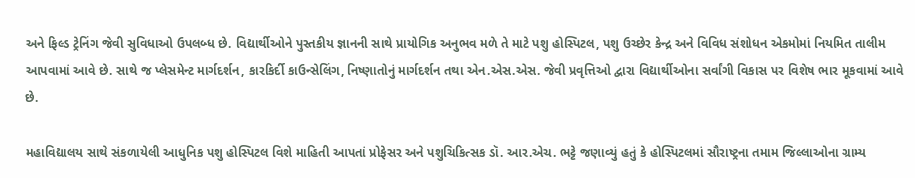અને ફિલ્ડ ટ્રેનિંગ જેવી સુવિધાઓ ઉપલબ્ધ છે. વિદ્યાર્થીઓને પુસ્તકીય જ્ઞાનની સાથે પ્રાયોગિક અનુભવ મળે તે માટે પશુ હોસ્પિટલ, પશુ ઉચ્છેર કેન્દ્ર અને વિવિધ સંશોધન એકમોમાં નિયમિત તાલીમ આપવામાં આવે છે. સાથે જ પ્લેસમેન્ટ માર્ગદર્શન, કારકિર્દી કાઉન્સેલિંગ, નિષ્ણાતોનું માર્ગદર્શન તથા એન.એસ.એસ. જેવી પ્રવૃત્તિઓ દ્વારા વિદ્યાર્થીઓના સર્વાંગી વિકાસ પર વિશેષ ભાર મૂકવામાં આવે છે.

મહાવિદ્યાલય સાથે સંકળાયેલી આધુનિક પશુ હોસ્પિટલ વિશે માહિતી આપતાં પ્રોફેસર અને પશુચિકિત્સક ડૉ. આર.એચ. ભટ્ટે જણાવ્યું હતું કે હોસ્પિટલમાં સૌરાષ્ટ્રના તમામ જિલ્લાઓના ગ્રામ્ય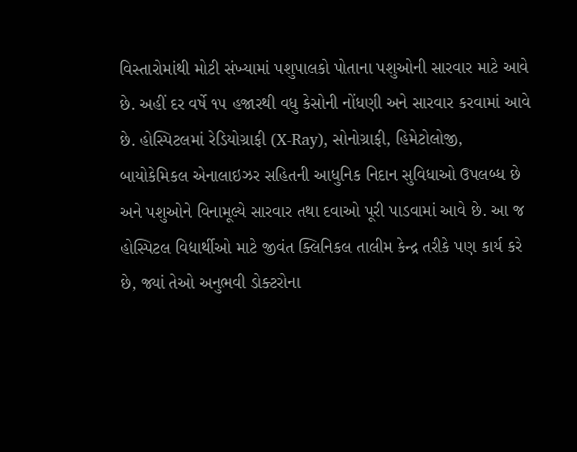વિસ્તારોમાંથી મોટી સંખ્યામાં પશુપાલકો પોતાના પશુઓની સારવાર માટે આવે છે. અહીં દર વર્ષે ૧૫ હજારથી વધુ કેસોની નોંધણી અને સારવાર કરવામાં આવે છે. હોસ્પિટલમાં રેડિયોગ્રાફી (X-Ray), સોનોગ્રાફી, હિમેટોલોજી, બાયોકેમિકલ એનાલાઇઝર સહિતની આધુનિક નિદાન સુવિધાઓ ઉપલબ્ધ છે અને પશુઓને વિનામૂલ્યે સારવાર તથા દવાઓ પૂરી પાડવામાં આવે છે. આ જ હોસ્પિટલ વિદ્યાર્થીઓ માટે જીવંત ક્લિનિકલ તાલીમ કેન્દ્ર તરીકે પણ કાર્ય કરે છે, જ્યાં તેઓ અનુભવી ડોક્ટરોના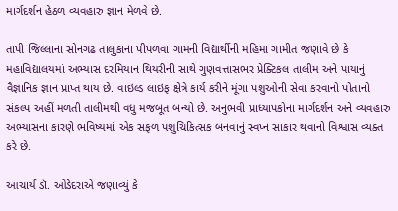માર્ગદર્શન હેઠળ વ્યવહારુ જ્ઞાન મેળવે છે.

તાપી જિલ્લાના સોનગઢ તાલુકાના પીપળવા ગામની વિદ્યાર્થીની મહિમા ગામીત જણાવે છે કે મહાવિદ્યાલયમાં અભ્યાસ દરમિયાન થિયરીની સાથે ગુણવત્તાસભર પ્રેક્ટિકલ તાલીમ અને પાયાનું વૈજ્ઞાનિક જ્ઞાન પ્રાપ્ત થાય છે. વાઇલ્ડ લાઇફ ક્ષેત્રે કાર્ય કરીને મૂંગા પશુઓની સેવા કરવાનો પોતાનો સંકલ્પ અહીં મળતી તાલીમથી વધુ મજબૂત બન્યો છે. અનુભવી પ્રાધ્યાપકોના માર્ગદર્શન અને વ્યવહારુ અભ્યાસના કારણે ભવિષ્યમાં એક સફળ પશુચિકિત્સક બનવાનું સ્વપ્ન સાકાર થવાનો વિશ્વાસ વ્યક્ત કરે છે.

આચાર્ય ડૉ. ઓડેદરાએ જણાવ્યું કે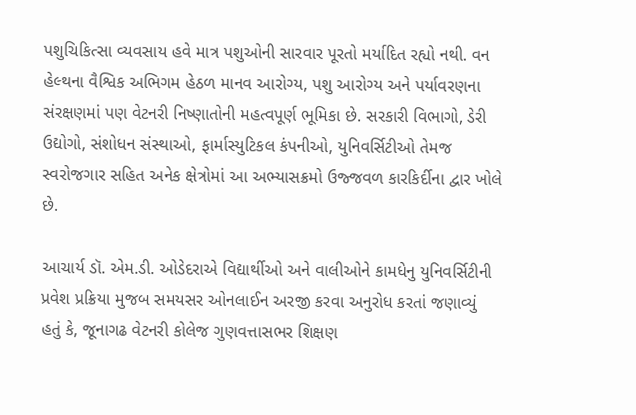પશુચિકિત્સા વ્યવસાય હવે માત્ર પશુઓની સારવાર પૂરતો મર્યાદિત રહ્યો નથી. વન હેલ્થના વૈશ્વિક અભિગમ હેઠળ માનવ આરોગ્ય, પશુ આરોગ્ય અને પર્યાવરણના સંરક્ષણમાં પણ વેટનરી નિષ્ણાતોની મહત્વપૂર્ણ ભૂમિકા છે. સરકારી વિભાગો, ડેરી ઉદ્યોગો, સંશોધન સંસ્થાઓ, ફાર્માસ્યુટિકલ કંપનીઓ, યુનિવર્સિટીઓ તેમજ સ્વરોજગાર સહિત અનેક ક્ષેત્રોમાં આ અભ્યાસક્રમો ઉજ્જવળ કારકિર્દીના દ્વાર ખોલે છે.

આચાર્ય ડૉ. એમ.ડી. ઓડેદરાએ વિદ્યાર્થીઓ અને વાલીઓને કામધેનુ યુનિવર્સિટીની પ્રવેશ પ્રક્રિયા મુજબ સમયસર ઓનલાઈન અરજી કરવા અનુરોધ કરતાં જણાવ્યું હતું કે, જૂનાગઢ વેટનરી કોલેજ ગુણવત્તાસભર શિક્ષણ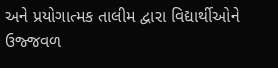અને પ્રયોગાત્મક તાલીમ દ્વારા વિદ્યાર્થીઓને ઉજ્જવળ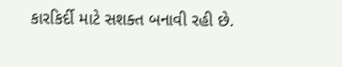કારકિર્દી માટે સશક્ત બનાવી રહી છે.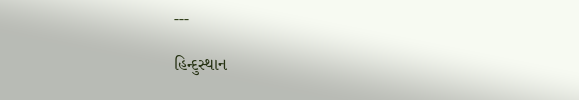---

હિન્દુસ્થાન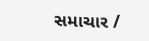સમાચાર /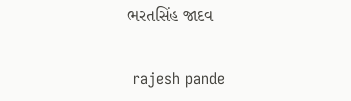ભરતસિંહ જાદવ


 rajesh pande